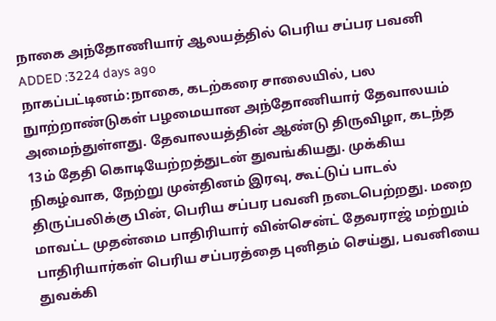நாகை அந்தோணியார் ஆலயத்தில் பெரிய சப்பர பவனி
ADDED :3224 days ago
நாகப்பட்டினம்:நாகை, கடற்கரை சாலையில், பல நுாற்றாண்டுகள் பழமையான அந்தோணியார் தேவாலயம் அமைந்துள்ளது. தேவாலயத்தின் ஆண்டு திருவிழா, கடந்த 13ம் தேதி கொடியேற்றத்துடன் துவங்கியது. முக்கிய நிகழ்வாக, நேற்று முன்தினம் இரவு, கூட்டுப் பாடல் திருப்பலிக்கு பின், பெரிய சப்பர பவனி நடைபெற்றது. மறை மாவட்ட முதன்மை பாதிரியார் வின்சென்ட் தேவராஜ் மற்றும் பாதிரியார்கள் பெரிய சப்பரத்தை புனிதம் செய்து, பவனியை துவக்கி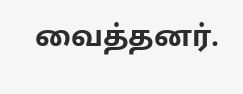வைத்தனர்.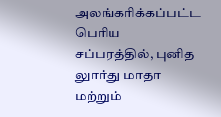அலங்கரிக்கப்பட்ட பெரிய சப்பரத்தில், புனித லுார்து மாதா மற்றும்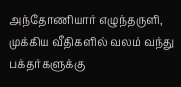அந்தோணியார் எழுந்தருளி, முக்கிய வீதிகளில் வலம் வந்து பக்தர்களுக்கு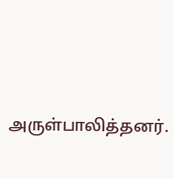அருள்பாலித்தனர்.